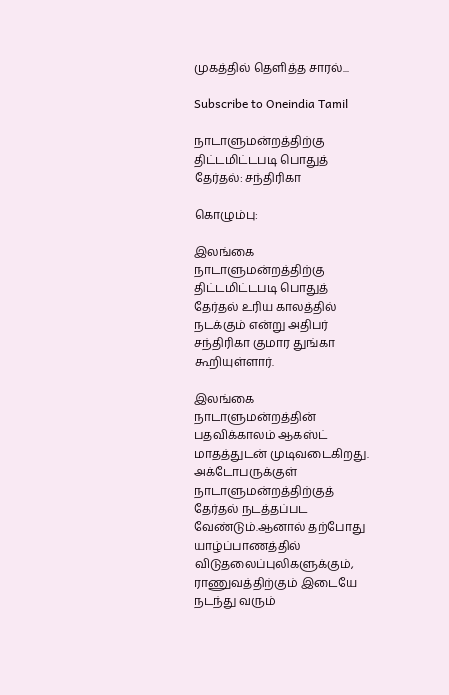முகத்தில் தெளித்த சாரல்...

Subscribe to Oneindia Tamil

நாடாளுமன்றத்திற்கு திட்டமிட்டபடி பொதுத் தேர்தல்: சந்திரிகா

கொழும்பு:

இலங்கை நாடாளுமன்றத்திற்கு திட்டமிட்டபடி பொதுத் தேர்தல் உரிய காலத்தில் நடக்கும் என்று அதிபர் சந்திரிகா குமார துங்கா கூறியுள்ளார்.

இலங்கை நாடாளுமன்றத்தின் பதவிக்காலம் ஆகஸ்ட் மாதத்துடன் முடிவடைகிறது. அக்டோபருக்குள் நாடாளுமன்றத்திற்குத் தேர்தல் நடத்தப்பட வேண்டும்.ஆனால் தற்போது யாழ்ப்பாணத்தில் விடுதலைப்புலிகளுக்கும், ராணுவத்திற்கும் இடையே நடந்து வரும்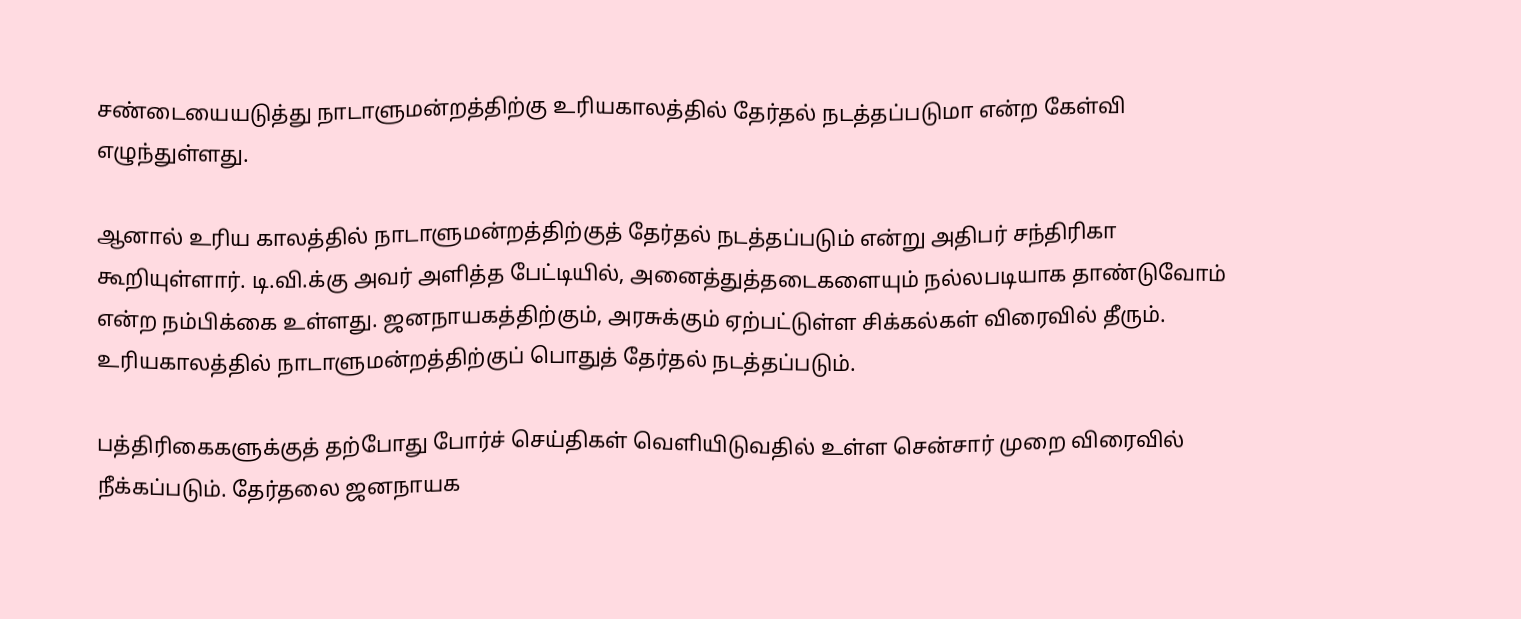சண்டையையடுத்து நாடாளுமன்றத்திற்கு உரியகாலத்தில் தேர்தல் நடத்தப்படுமா என்ற கேள்வி எழுந்துள்ளது.

ஆனால் உரிய காலத்தில் நாடாளுமன்றத்திற்குத் தேர்தல் நடத்தப்படும் என்று அதிபர் சந்திரிகா கூறியுள்ளார். டி.வி.க்கு அவர் அளித்த பேட்டியில், அனைத்துத்தடைகளையும் நல்லபடியாக தாண்டுவோம் என்ற நம்பிக்கை உள்ளது. ஜனநாயகத்திற்கும், அரசுக்கும் ஏற்பட்டுள்ள சிக்கல்கள் விரைவில் தீரும். உரியகாலத்தில் நாடாளுமன்றத்திற்குப் பொதுத் தேர்தல் நடத்தப்படும்.

பத்திரிகைகளுக்குத் தற்போது போர்ச் செய்திகள் வெளியிடுவதில் உள்ள சென்சார் முறை விரைவில் நீக்கப்படும். தேர்தலை ஜனநாயக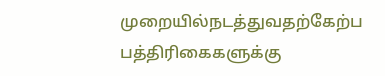முறையில்நடத்துவதற்கேற்ப பத்திரிகைகளுக்கு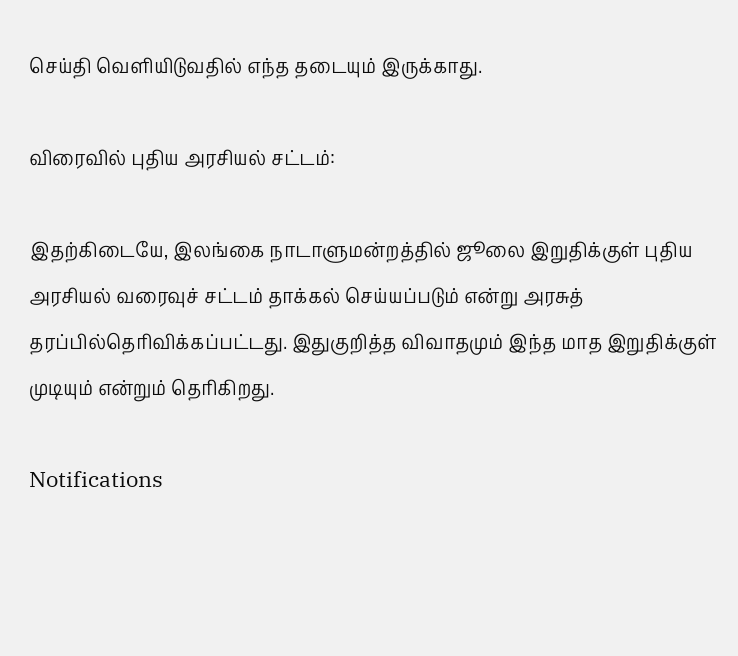செய்தி வெளியிடுவதில் எந்த தடையும் இருக்காது.

விரைவில் புதிய அரசியல் சட்டம்:

இதற்கிடையே, இலங்கை நாடாளுமன்றத்தில் ஜூலை இறுதிக்குள் புதிய அரசியல் வரைவுச் சட்டம் தாக்கல் செய்யப்படும் என்று அரசுத் தரப்பில்தெரிவிக்கப்பட்டது. இதுகுறித்த விவாதமும் இந்த மாத இறுதிக்குள் முடியும் என்றும் தெரிகிறது.

Notifications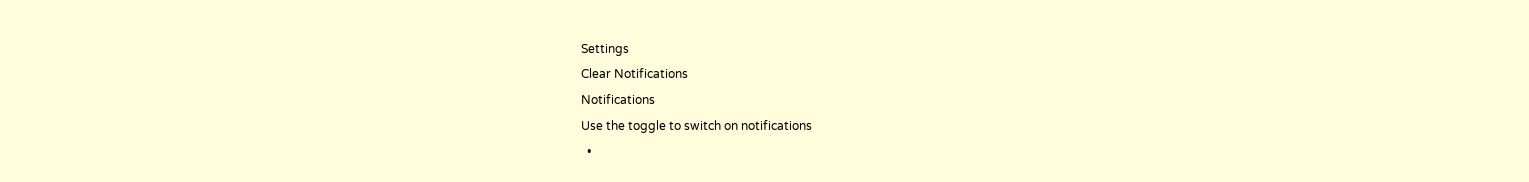Settings
Clear Notifications
Notifications
Use the toggle to switch on notifications
  •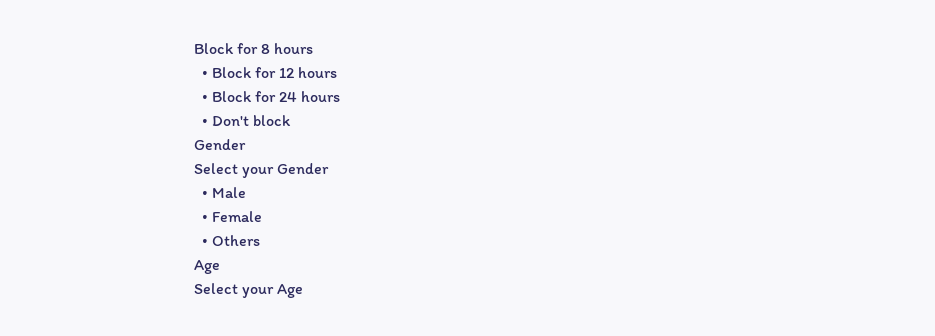Block for 8 hours
  • Block for 12 hours
  • Block for 24 hours
  • Don't block
Gender
Select your Gender
  • Male
  • Female
  • Others
Age
Select your Age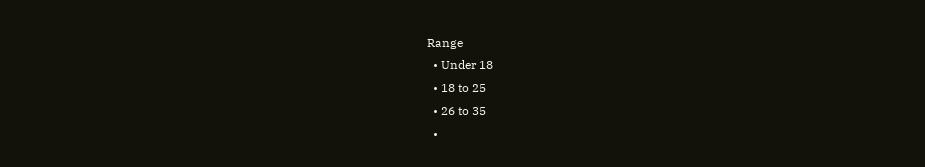Range
  • Under 18
  • 18 to 25
  • 26 to 35
  •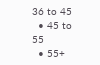36 to 45
  • 45 to 55
  • 55+